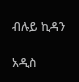ብሉይ ኪዳን

አዲስ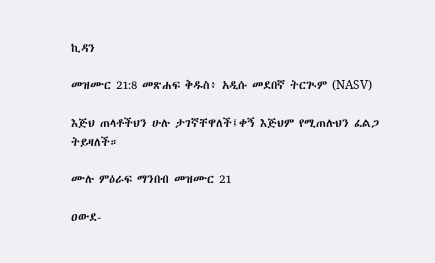ኪዳን

መዝሙር 21:8 መጽሐፍ ቅዱስ፥ አዲሱ መደበኛ ትርጒም (NASV)

እጅህ ጠላቶችህን ሁሉ ታገኛቸዋለች፤ቀኝ እጅህም የሚጠሉህን ፈልጋ ትይዛለች።

ሙሉ ምዕራፍ ማንበብ መዝሙር 21

ዐውደ-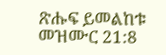ጽሑፍ ይመልከቱ መዝሙር 21:8